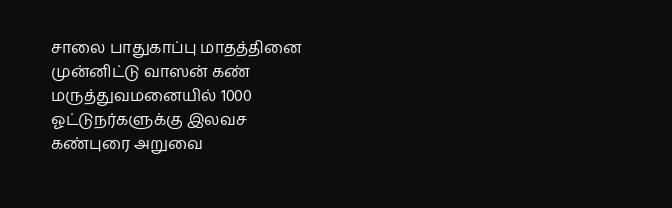சாலை பாதுகாப்பு மாதத்தினை முன்னிட்டு வாஸன் கண் மருத்துவமனையில் 1000 ஓட்டுநர்களுக்கு இலவச கண்புரை அறுவை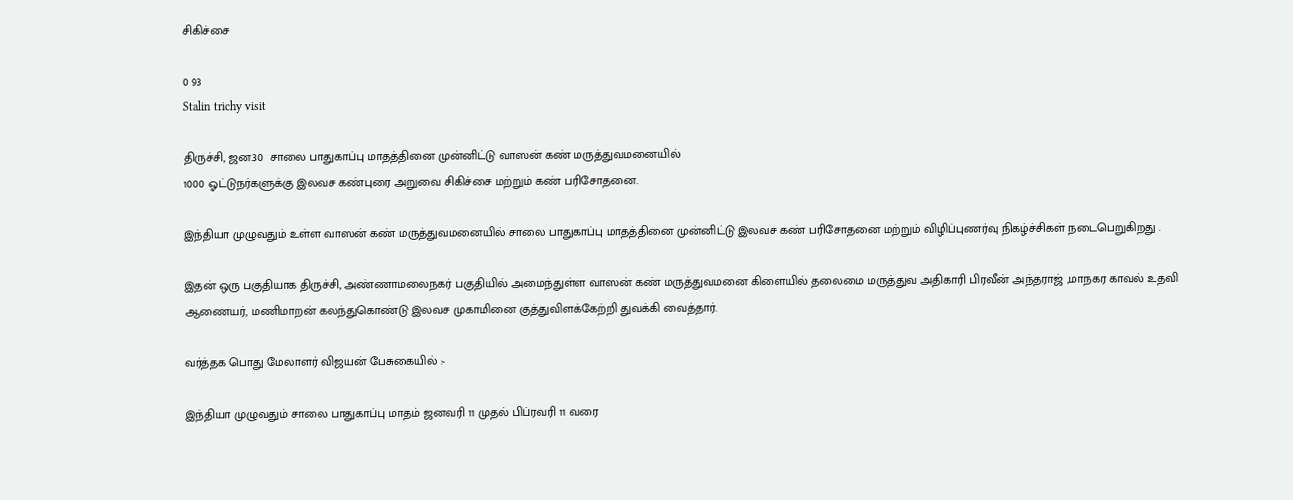சிகிச்சை

0 93
Stalin trichy visit

திருச்சி, ஜன.30  சாலை பாதுகாப்பு மாதத்தினை முன்னிட்டு வாஸன் கண் மருத்துவமனையில்
1000 ஓட்டுநர்களுக்கு இலவச கண்புரை அறுவை சிகிச்சை மற்றும் கண் பரிசோதனை.

இந்தியா முழுவதும் உள்ள வாஸன் கண் மருத்துவமனையில் சாலை பாதுகாப்பு மாதத்தினை முன்னிட்டு இலவச கண் பரிசோதனை மற்றும் விழிப்புணர்வு நிகழ்ச்சிகள் நடைபெறுகிறது .

இதன் ஒரு பகுதியாக திருச்சி, அண்ணாமலைநகர் பகுதியில் அமைந்துள்ள வாஸன் கண் மருத்துவமனை கிளையில் தலைமை மருத்துவ அதிகாரி பிரவீன் அந்தராஜ் ,மாநகர காவல் உதவி ஆணையர், மணிமாறன் கலந்துகொண்டு இலவச முகாமினை குத்துவிளக்கேற்றி துவக்கி வைத்தார்.

வர்த்தக பொது மேலாளர் விஜயன் பேசுகையில் :-

இந்தியா முழுவதும் சாலை பாதுகாப்பு மாதம் ஜனவரி 11 முதல் பிப்ரவரி 11 வரை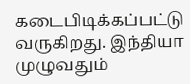கடைபிடிக்கப்பட்டு வருகிறது. இந்தியா முழுவதும்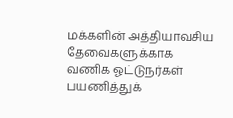மக்களின் அத்தியாவசிய தேவைகளுக்காக வணிக ஓட்டுநர்கள் பயணித்துக்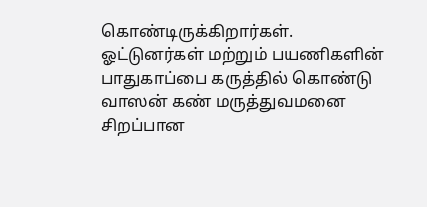கொண்டிருக்கிறார்கள். ஓட்டுனர்கள் மற்றும் பயணிகளின் பாதுகாப்பை கருத்தில் கொண்டு வாஸன் கண் மருத்துவமனை சிறப்பான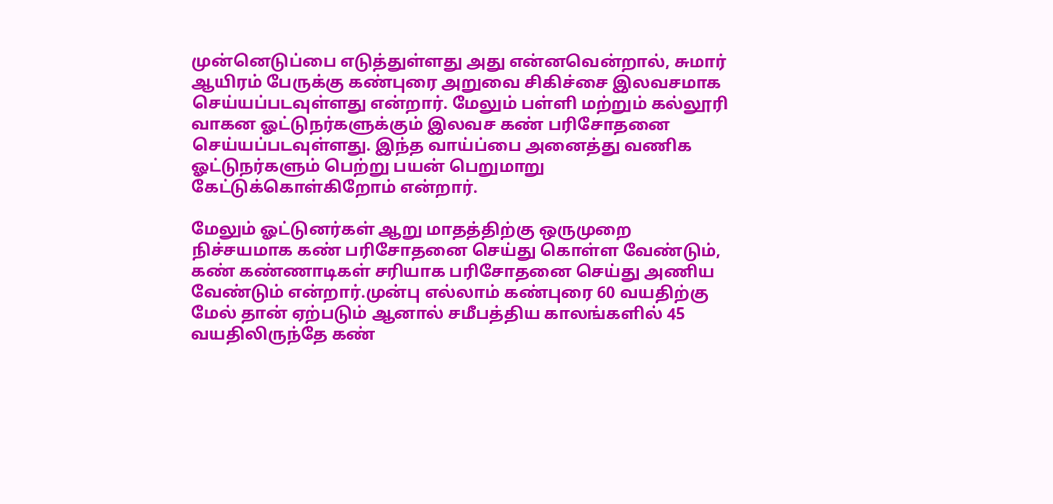முன்னெடுப்பை எடுத்துள்ளது அது என்னவென்றால், சுமார் ஆயிரம் பேருக்கு கண்புரை அறுவை சிகிச்சை இலவசமாக செய்யப்படவுள்ளது என்றார். மேலும் பள்ளி மற்றும் கல்லூரி வாகன ஓட்டுநர்களுக்கும் இலவச கண் பரிசோதனை செய்யப்படவுள்ளது. இந்த வாய்ப்பை அனைத்து வணிக ஓட்டுநர்களும் பெற்று பயன் பெறுமாறு கேட்டுக்கொள்கிறோம் என்றார்.

மேலும் ஓட்டுனர்கள் ஆறு மாதத்திற்கு ஒருமுறை நிச்சயமாக கண் பரிசோதனை செய்து கொள்ள வேண்டும், கண் கண்ணாடிகள் சரியாக பரிசோதனை செய்து அணிய வேண்டும் என்றார்.முன்பு எல்லாம் கண்புரை 60 வயதிற்கு மேல் தான் ஏற்படும் ஆனால் சமீபத்திய காலங்களில் 45 வயதிலிருந்தே கண்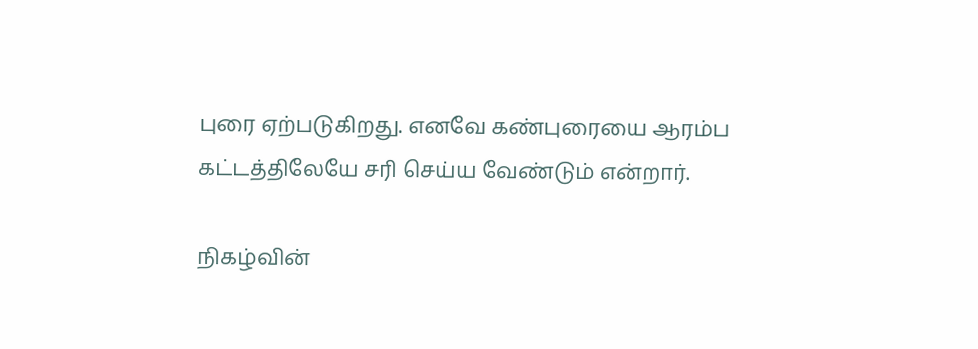புரை ஏற்படுகிறது. எனவே கண்புரையை ஆரம்ப கட்டத்திலேயே சரி செய்ய வேண்டும் என்றார்.

நிகழ்வின்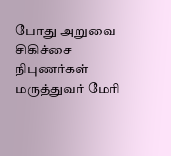போது அறுவை சிகிச்சை நிபுணர்கள் மருத்துவர் மேரி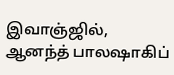இவாஞ்ஜில், ஆனந்த் பாலஷாகிப்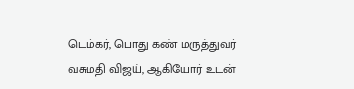டெம்கர், பொது கண் மருத்துவர் வசுமதி விஜய், ஆகியோர் உடன்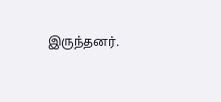இருந்தனர்.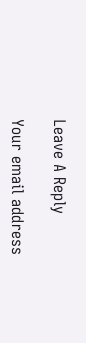Leave A Reply

Your email address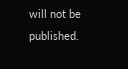will not be published.